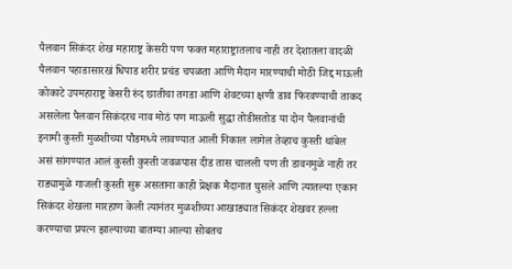पैलवान सिकंदर शेख महाराष्ट्र केसरी पण फक्त महाराष्ट्रातलाच नाही तर देशातला वादळी पैलवान पहाडासारखं धिपाड शरीर प्रचंड चपळता आणि मैदान मारण्याची मोठी जिद्द माऊली कोकाटे उपमहाराष्ट्र केसरी रुंद छातीचा तगडा आणि शेवटच्या क्षणी डाव फिरवण्याची ताकद असलेला पैलवान सिकंदरच नाव मोठं पण माऊली सुद्धा तोडीसतोड या दोन पैलवानांची इनामी कुस्ती मुळशीच्या पौडमध्ये लावण्यात आली निकाल लागेल तेव्हाच कुस्ती थांबेल असं सांगण्यात आलं कुस्ती कुस्ती जवळपास दीड तास चालली पण ती डावनमुळे नाही तर राड्यामुळे गाजली कुस्ती सुरू असताना काही प्रेक्षक मैदानात घुसले आणि त्यातल्या एकान सिकंदर शेखला मारहाण केली त्यानंतर मुळशीच्या आखाड्यात सिकंदर शेखवर हल्ला करण्याचा प्रयत्न झाल्याच्या बातम्या आल्या सोबतच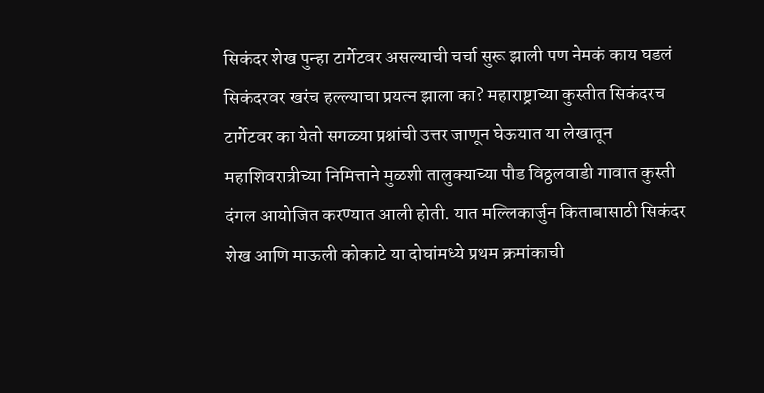सिकंदर शेख पुन्हा टार्गेटवर असल्याची चर्चा सुरू झाली पण नेमकं काय घडलं सिकंदरवर खरंच हल्ल्याचा प्रयत्न झाला का? महाराष्ट्राच्या कुस्तीत सिकंदरच टार्गेटवर का येतो सगळ्या प्रश्नांची उत्तर जाणून घेऊयात या लेखातून महाशिवरात्रीच्या निमित्ताने मुळशी तालुक्याच्या पौड विठ्ठलवाडी गावात कुस्ती दंगल आयोजित करण्यात आली होती. यात मल्लिकार्जुन किताबासाठी सिकंदर शेख आणि माऊली कोकाटे या दोघांमध्ये प्रथम क्रमांकाची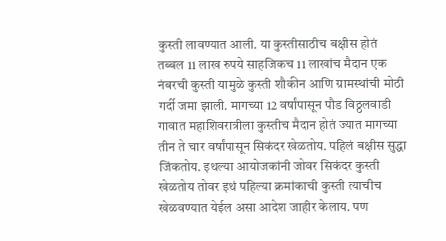कुस्ती लावण्यात आली. या कुस्तीसाठीच बक्षीस होतं तब्बल 11 लाख रुपये साहजिकच 11 लाखांच मैदान एक नंबरची कुस्ती यामुळे कुस्ती शौकीन आणि ग्रामस्थांची मोठी गर्दी जमा झाली. मागच्या 12 वर्षांपासून पौड विठ्ठलवाडी गावात महाशिवरात्रीला कुस्तीच मैदान होतं ज्यात मागच्या तीन ते चार वर्षांपासून सिकंदर खेळतोय. पहिलं बक्षीस सुद्धा जिंकतोय. इथल्या आयोजकांनी जोवर सिकंदर कुस्ती खेळतोय तोवर इथं पहिल्या क्रमांकाची कुस्ती त्याचीच खेळवण्यात येईल असा आदेश जाहीर केलाय. पण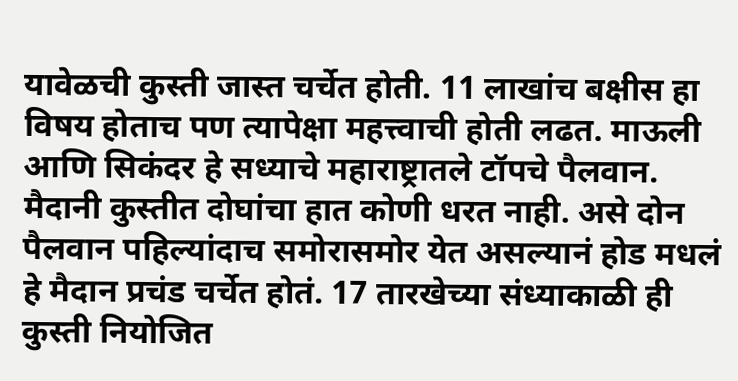यावेळची कुस्ती जास्त चर्चेत होती. 11 लाखांच बक्षीस हा विषय होताच पण त्यापेक्षा महत्त्वाची होती लढत. माऊली आणि सिकंदर हे सध्याचे महाराष्ट्रातले टॉपचे पैलवान. मैदानी कुस्तीत दोघांचा हात कोणी धरत नाही. असे दोन पैलवान पहिल्यांदाच समोरासमोर येत असल्यानं होड मधलं हे मैदान प्रचंड चर्चेत होतं. 17 तारखेच्या संध्याकाळी ही कुस्ती नियोजित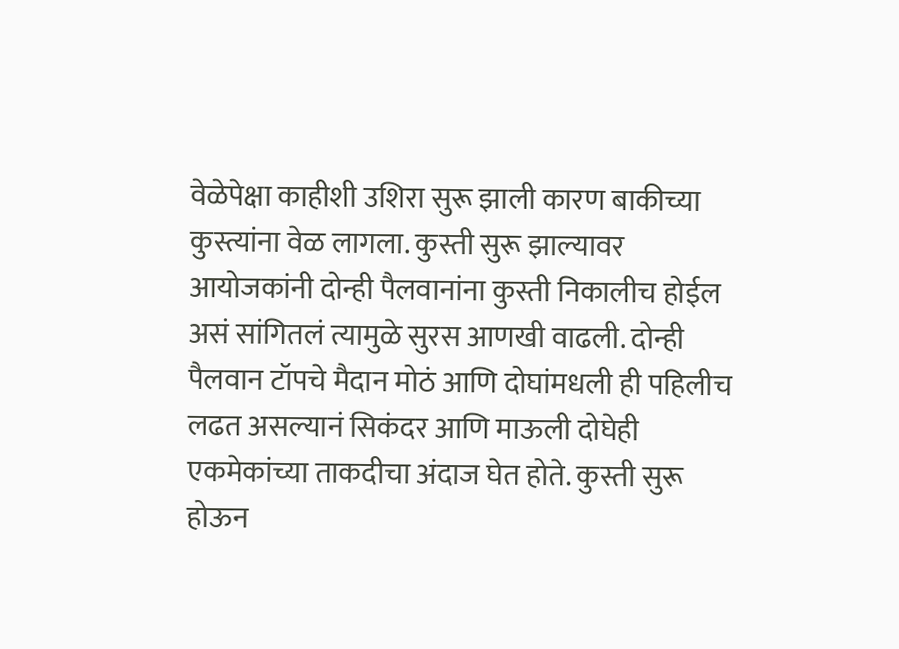वेळेपेक्षा काहीशी उशिरा सुरू झाली कारण बाकीच्या कुस्त्यांना वेळ लागला. कुस्ती सुरू झाल्यावर आयोजकांनी दोन्ही पैलवानांना कुस्ती निकालीच होईल असं सांगितलं त्यामुळे सुरस आणखी वाढली. दोन्ही पैलवान टॉपचे मैदान मोठं आणि दोघांमधली ही पहिलीच लढत असल्यानं सिकंदर आणि माऊली दोघेही एकमेकांच्या ताकदीचा अंदाज घेत होते. कुस्ती सुरू होऊन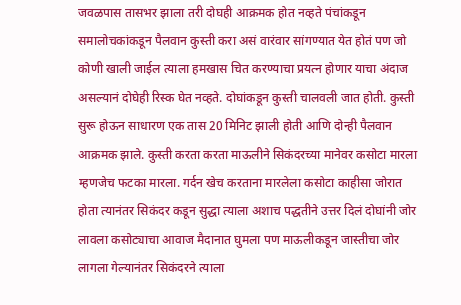जवळपास तासभर झाला तरी दोघही आक्रमक होत नव्हते पंचांकडून समालोचकांकडून पैलवान कुस्ती करा असं वारंवार सांगण्यात येत होतं पण जो कोणी खाली जाईल त्याला हमखास चित करण्याचा प्रयत्न होणार याचा अंदाज असल्यानं दोघेही रिस्क घेत नव्हते. दोघांकडून कुस्ती चालवली जात होती. कुस्ती सुरू होऊन साधारण एक तास 20 मिनिट झाली होती आणि दोन्ही पैलवान आक्रमक झाले. कुस्ती करता करता माऊलीने सिकंदरच्या मानेवर कसोटा मारला म्हणजेच फटका मारला. गर्दन खेच करताना मारलेला कसोटा काहीसा जोरात होता त्यानंतर सिकंदर कडून सुद्धा त्याला अशाच पद्धतीने उत्तर दिलं दोघांनी जोर लावला कसोट्याचा आवाज मैदानात घुमला पण माऊलीकडून जास्तीचा जोर लागला गेल्यानंतर सिकंदरने त्याला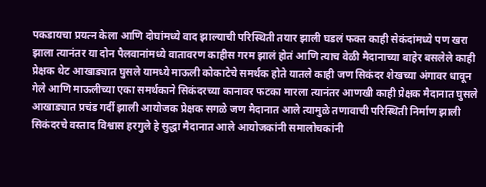पकडायचा प्रयत्न केला आणि दोघांमध्ये वाद झाल्याची परिस्थिती तयार झाली घडलं फक्त काही सेकंदांमध्ये पण खरा झाला त्यानंतर या दोन पैलवानांमध्ये वातावरण काहीस गरम झालं होतं आणि त्याच वेळी मैदानाच्या बाहेर बसलेले काही प्रेक्षक थेट आखाड्यात घुसले यामध्ये माऊली कोकाटेचे समर्थक होते यातले काही जण सिकंदर शेखच्या अंगावर धावून गेले आणि माऊलीच्या एका समर्थकाने सिकंदरच्या कानावर फटका मारला त्यानंतर आणखी काही प्रेक्षक मैदानात घुसले आखाड्यात प्रचंड गर्दी झाली आयोजक प्रेक्षक सगळे जण मैदानात आले त्यामुळे तणावाची परिस्थिती निर्माण झाली सिकंदरचे वस्ताद विश्वास हरगुले हे सुद्धा मैदानात आले आयोजकांनी समालोचकांनी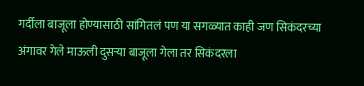गर्दीला बाजूला होण्यासाठी सांगितलं पण या सगळ्यात काही जण सिकंदरच्या अंगावर गेले माऊली दुसऱ्या बाजूला गेला तर सिकंदरला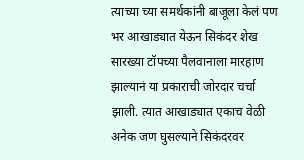त्याच्या च्या समर्थकांनी बाजूला केलं पण भर आखाड्यात येऊन सिकंदर शेख सारख्या टॉपच्या पैलवानाला मारहाण झाल्यानं या प्रकाराची जोरदार चर्चा झाली. त्यात आखाड्यात एकाच वेळी अनेक जण घुसल्याने सिकंदरवर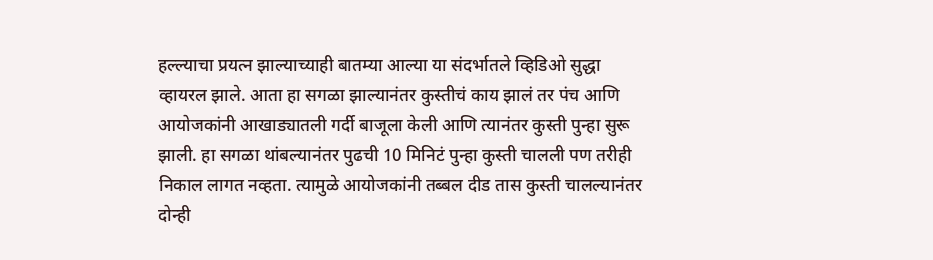हल्ल्याचा प्रयत्न झाल्याच्याही बातम्या आल्या या संदर्भातले व्हिडिओ सुद्धा व्हायरल झाले. आता हा सगळा झाल्यानंतर कुस्तीचं काय झालं तर पंच आणि आयोजकांनी आखाड्यातली गर्दी बाजूला केली आणि त्यानंतर कुस्ती पुन्हा सुरू झाली. हा सगळा थांबल्यानंतर पुढची 10 मिनिटं पुन्हा कुस्ती चालली पण तरीही निकाल लागत नव्हता. त्यामुळे आयोजकांनी तब्बल दीड तास कुस्ती चालल्यानंतर दोन्ही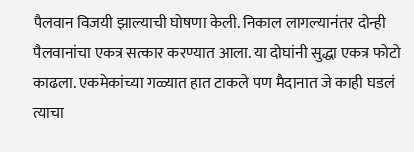पैलवान विजयी झाल्याची घोषणा केली. निकाल लागल्यानंतर दोन्ही पैलवानांचा एकत्र सत्कार करण्यात आला. या दोघांनी सुद्धा एकत्र फोटो काढला. एकमेकांच्या गळ्यात हात टाकले पण मैदानात जे काही घडलं त्याचा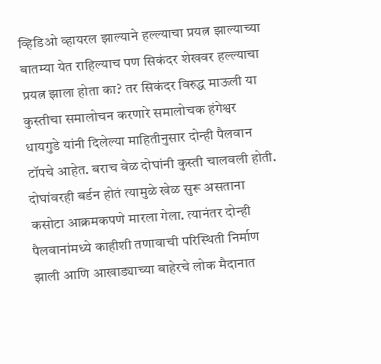व्हिडिओ व्हायरल झाल्याने हल्ल्याचा प्रयत्न झाल्याच्या बातम्या येत राहिल्याच पण सिकंदर शेखवर हल्ल्याचा प्रयत्न झाला होता का? तर सिकंदर विरुद्ध माऊली या कुस्तीचा समालोचन करणारे समालोचक हंगेश्वर धायगुडे यांनी दिलेल्या माहितीनुसार दोन्ही पैलवान टॉपचे आहेत. बराच वेळ दोघांनी कुस्ती चालवली होती. दोघांवरही बर्डन होतं त्यामुळे खेळ सुरू असताना कसोटा आक्रमकपणे मारला गेला. त्यानंतर दोन्ही पैलवानांमध्ये काहीशी तणावाची परिस्थिती निर्माण झाली आणि आखाड्याच्या बाहेरचे लोक मैदानात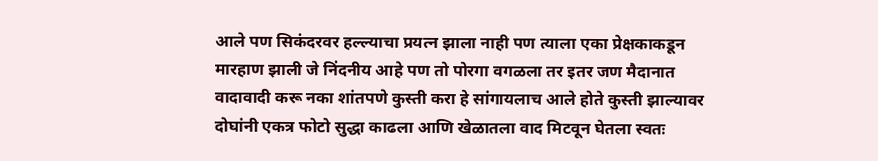आले पण सिकंदरवर हल्ल्याचा प्रयत्न झाला नाही पण त्याला एका प्रेक्षकाकडून मारहाण झाली जे निंदनीय आहे पण तो पोरगा वगळला तर इतर जण मैदानात वादावादी करू नका शांतपणे कुस्ती करा हे सांगायलाच आले होते कुस्ती झाल्यावर दोघांनी एकत्र फोटो सुद्धा काढला आणि खेळातला वाद मिटवून घेतला स्वतः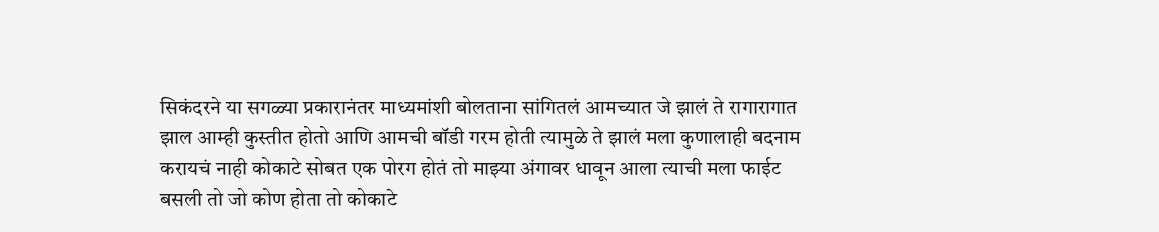सिकंदरने या सगळ्या प्रकारानंतर माध्यमांशी बोलताना सांगितलं आमच्यात जे झालं ते रागारागात झाल आम्ही कुस्तीत होतो आणि आमची बॉडी गरम होती त्यामुळे ते झालं मला कुणालाही बदनाम करायचं नाही कोकाटे सोबत एक पोरग होतं तो माझ्या अंगावर धावून आला त्याची मला फाईट बसली तो जो कोण होता तो कोकाटे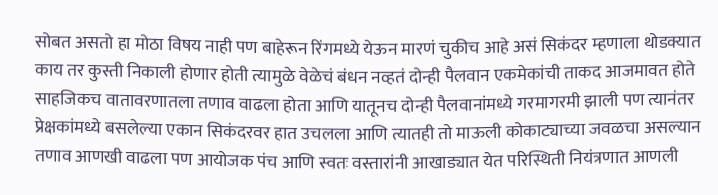सोबत असतो हा मोठा विषय नाही पण बाहेरून रिंगमध्ये येऊन मारणं चुकीच आहे असं सिकंदर म्हणाला थोडक्यात काय तर कुस्ती निकाली होणार होती त्यामुळे वेळेचं बंधन नव्हतं दोन्ही पैलवान एकमेकांची ताकद आजमावत होते साहजिकच वातावरणातला तणाव वाढला होता आणि यातूनच दोन्ही पैलवानांमध्ये गरमागरमी झाली पण त्यानंतर प्रेक्षकांमध्ये बसलेल्या एकान सिकंदरवर हात उचलला आणि त्यातही तो माऊली कोकाट्याच्या जवळचा असल्यान तणाव आणखी वाढला पण आयोजक पंच आणि स्वतः वस्तारांनी आखाड्यात येत परिस्थिती नियंत्रणात आणली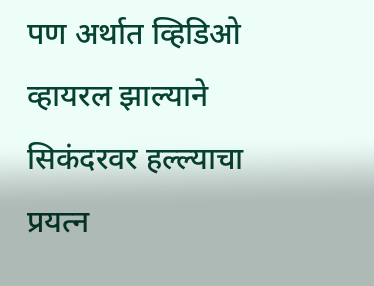पण अर्थात व्हिडिओ व्हायरल झाल्याने सिकंदरवर हल्ल्याचा प्रयत्न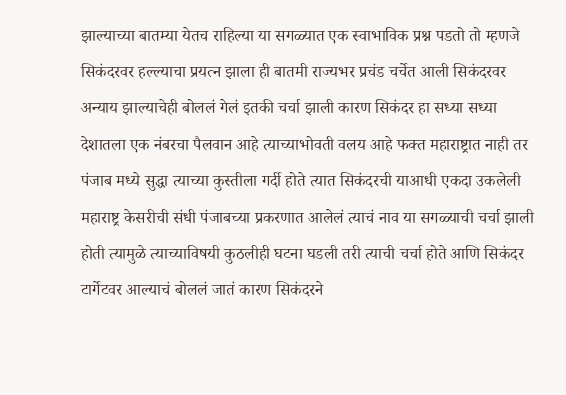झाल्याच्या बातम्या येतच राहिल्या या सगळ्यात एक स्वाभाविक प्रश्न पडतो तो म्हणजे सिकंदरवर हल्ल्याचा प्रयत्न झाला ही बातमी राज्यभर प्रचंड चर्चेत आली सिकंदरवर अन्याय झाल्याचेही बोललं गेलं इतकी चर्चा झाली कारण सिकंदर हा सध्या सध्या देशातला एक नंबरचा पैलवान आहे त्याच्याभोवती वलय आहे फक्त महाराष्ट्रात नाही तर पंजाब मध्ये सुद्धा त्याच्या कुस्तीला गर्दी होते त्यात सिकंदरची याआधी एकदा उकलेली महाराष्ट्र केसरीची संधी पंजाबच्या प्रकरणात आलेलं त्याचं नाव या सगळ्याची चर्चा झाली होती त्यामुळे त्याच्याविषयी कुठलीही घटना घडली तरी त्याची चर्चा होते आणि सिकंदर टार्गेटवर आल्याचं बोललं जातं कारण सिकंदरने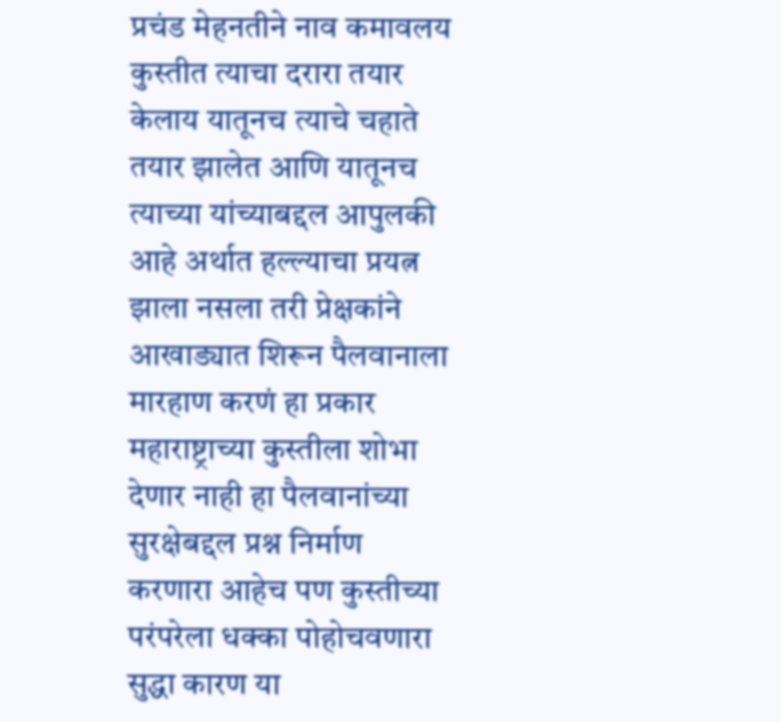प्रचंड मेहनतीने नाव कमावलय कुस्तीत त्याचा दरारा तयार केलाय यातूनच त्याचे चहाते तयार झालेत आणि यातूनच त्याच्या यांच्याबद्दल आपुलकी आहे अर्थात हल्ल्याचा प्रयत्न झाला नसला तरी प्रेक्षकांने आखाड्यात शिरून पैलवानाला मारहाण करणं हा प्रकार महाराष्ट्राच्या कुस्तीला शोभा देणार नाही हा पैलवानांच्या सुरक्षेबद्दल प्रश्न निर्माण करणारा आहेच पण कुस्तीच्या परंपरेला धक्का पोहोचवणारा सुद्धा कारण या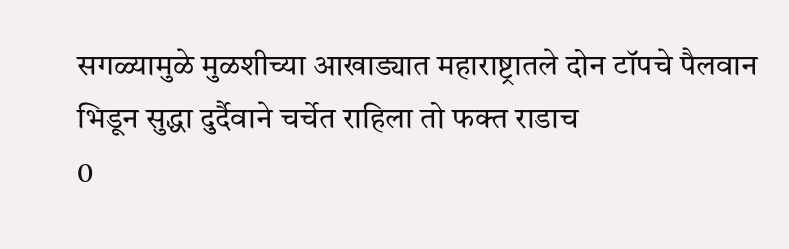सगळ्यामुळे मुळशीच्या आखाड्यात महाराष्ट्रातले दोन टॉपचे पैलवान भिडून सुद्धा दुर्दैवाने चर्चेत राहिला तो फक्त राडाच
0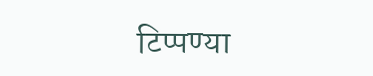टिप्पण्या